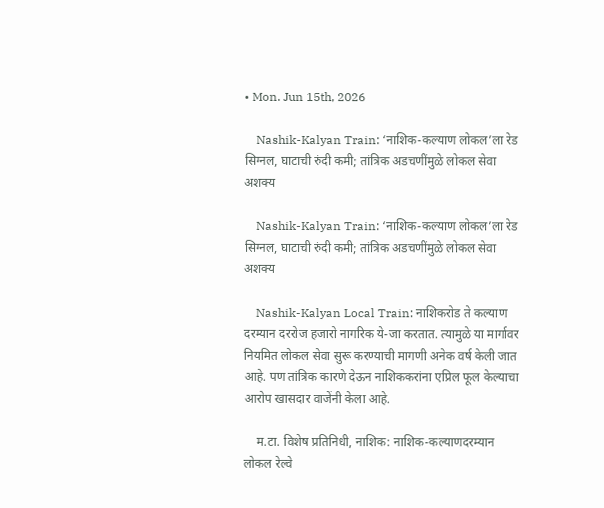• Mon. Jun 15th, 2026

    Nashik-Kalyan Train: ‘नाशिक-कल्याण लोकल’ला रेड सिग्नल, घाटाची रुंदी कमी; तांत्रिक अडचणींमुळे लोकल सेवा अशक्य

    Nashik-Kalyan Train: ‘नाशिक-कल्याण लोकल’ला रेड सिग्नल, घाटाची रुंदी कमी; तांत्रिक अडचणींमुळे लोकल सेवा अशक्य

    Nashik-Kalyan Local Train: नाशिकरोड ते कल्याण दरम्यान दररोज हजारो नागरिक ये-जा करतात. त्यामुळे या मार्गावर नियमित लोकल सेवा सुरू करण्याची मागणी अनेक वर्ष केली जात आहे. पण तांत्रिक कारणे देऊन नाशिककरांना एप्रिल फूल केल्याचा आरोप खासदार वाजेंनी केला आहे.

    म.टा. विशेष प्रतिनिधी, नाशिक: नाशिक-कल्याणदरम्यान लोकल रेल्वे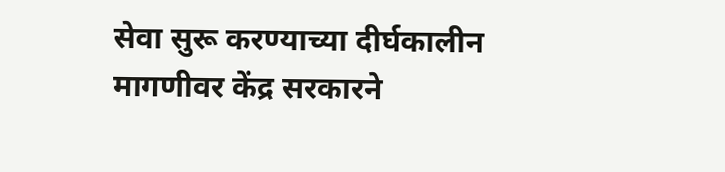सेवा सुरू करण्याच्या दीर्घकालीन मागणीवर केंद्र सरकारने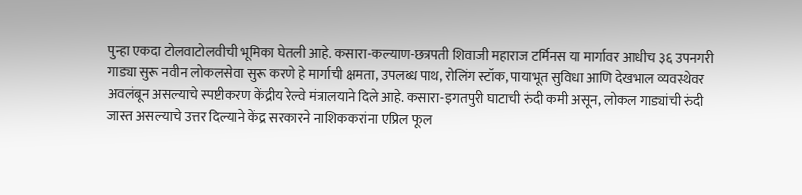पुन्हा एकदा टोलवाटोलवीची भूमिका घेतली आहे. कसारा-कल्याण-छत्रपती शिवाजी महाराज टर्मिनस या मार्गावर आधीच ३६ उपनगरी गाड्या सुरू नवीन लोकलसेवा सुरू करणे हे मार्गाची क्षमता, उपलब्ध पाथ, रोलिंग स्टॉक, पायाभूत सुविधा आणि देखभाल व्यवस्थेवर अवलंबून असल्याचे स्पष्टीकरण केंद्रीय रेल्वे मंत्रालयाने दिले आहे. कसारा-इगतपुरी घाटाची रुंदी कमी असून, लोकल गाड्यांची रुंदी जास्त असल्याचे उत्तर दिल्याने केंद्र सरकारने नाशिककरांना एप्रिल फूल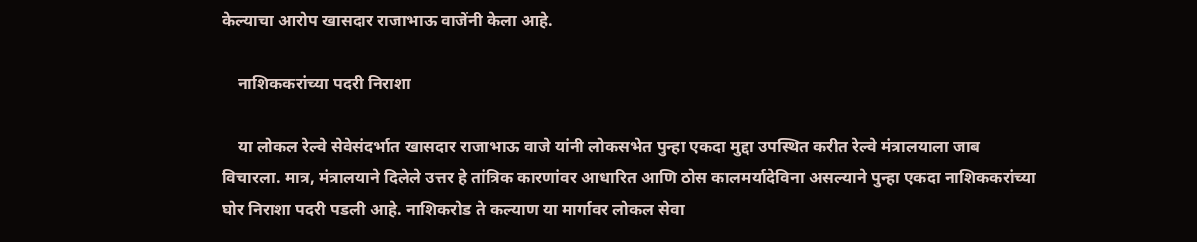केल्याचा आरोप खासदार राजाभाऊ वाजेंनी केला आहे.

    नाशिककरांच्या पदरी निराशा

    या लोकल रेल्वे सेवेसंदर्भात खासदार राजाभाऊ वाजे यांनी लोकसभेत पुन्हा एकदा मुद्दा उपस्थित करीत रेल्वे मंत्रालयाला जाब विचारला. मात्र, मंत्रालयाने दिलेले उत्तर हे तांत्रिक कारणांवर आधारित आणि ठोस कालमर्यादेविना असल्याने पुन्हा एकदा नाशिककरांच्या घोर निराशा पदरी पडली आहे. नाशिकरोड ते कल्याण या मार्गावर लोकल सेवा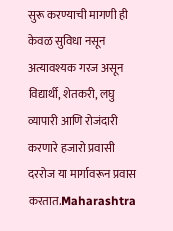सुरू करण्याची मागणी ही केवळ सुविधा नसून अत्यावश्यक गरज असून विद्यार्थी, शेतकरी, लघु व्यापारी आणि रोजंदारी करणारे हजारो प्रवासी दररोज या मार्गावरून प्रवास करतात.Maharashtra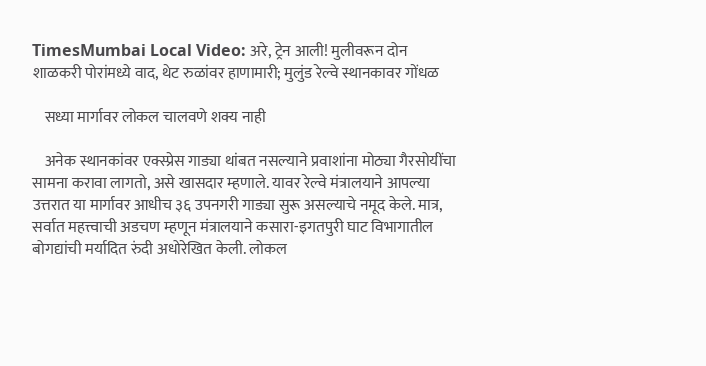TimesMumbai Local Video: अरे, ट्रेन आली! मुलीवरून दोन शाळकरी पोरांमध्ये वाद, थेट रुळांवर हाणामारी; मुलुंड रेल्वे स्थानकावर गोंधळ

    सध्या मार्गावर लोकल चालवणे शक्य नाही

    अनेक स्थानकांवर एक्स्प्रेस गाड्या थांबत नसल्याने प्रवाशांना मोठ्या गैरसोयींचा सामना करावा लागतो, असे खासदार म्हणाले. यावर रेल्वे मंत्रालयाने आपल्या उत्तरात या मार्गावर आधीच ३६ उपनगरी गाड्या सुरू असल्याचे नमूद केले. मात्र, सर्वात महत्त्वाची अडचण म्हणून मंत्रालयाने कसारा-इगतपुरी घाट विभागातील बोगद्यांची मर्यादित रुंदी अधोरेखित केली. लोकल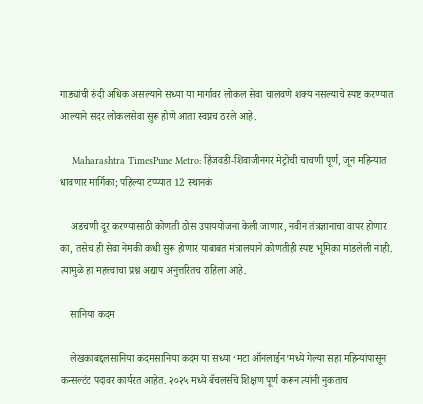गाड्यांची रुंदी अधिक असल्याने सध्या या मार्गावर लोकल सेवा चालवणे शक्य नसल्याचे स्पष्ट करण्यात आल्याने सदर लोकलसेवा सुरू होणे आता स्वप्नच ठरले आहे.

    Maharashtra TimesPune Metro: हिंजवडी-शिवाजीनगर मेट्रोची चाचणी पूर्ण, जून महिन्यात धावणार मार्गिका; पहिल्या टप्प्यात 12 स्थानकं

    अडचणी दूर करण्यासाठी कोणती ठोस उपाययोजना केली जाणार, नवीन तंत्रज्ञानाचा वापर होणार का, तसेच ही सेवा नेमकी कधी सुरू होणार याबाबत मंत्रालयाने कोणतीही स्पष्ट भूमिका मांडलेली नाही. त्यामुळे हा महत्त्वाचा प्रश्न अद्याप अनुत्तरितच राहिला आहे.

    सानिया कदम

    लेखकाबद्दलसानिया कदमसानिया कदम या सध्या ‘मटा ऑनलाईन’मध्ये गेल्या सहा महिन्यांपासून कन्सल्टंट पदावर कार्यरत आहेत. २०२५ मध्ये बॅचलर्सचे शिक्षण पूर्ण करून त्यांनी नुकताच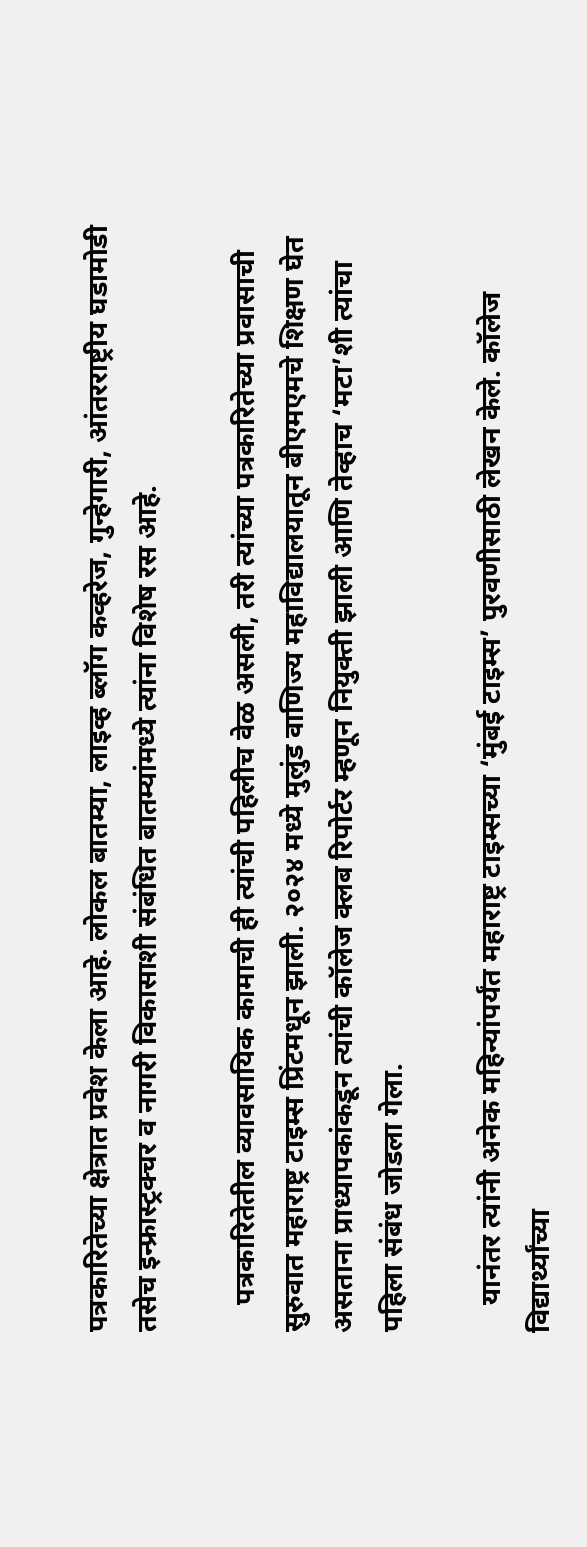पत्रकारितेच्या क्षेत्रात प्रवेश केला आहे. लोकल बातम्या, लाइव्ह ब्लॉग कव्हरेज, गुन्हेगारी, आंतरराष्ट्रीय घडामोडी तसेच इन्फ्रास्ट्रक्चर व नागरी विकासाशी संबंधित बातम्यांमध्ये त्यांना विशेष रस आहे.

    पत्रकारितेतील व्यावसायिक कामाची ही त्यांची पहिलीच वेळ असली, तरी त्यांच्या पत्रकारितेच्या प्रवासाची सुरुवात महाराष्ट्र टाइम्स प्रिंटमधून झाली. २०२४ मध्ये मुलुंड वाणिज्य महाविद्यालयातून बीएमएमचे शिक्षण घेत असताना प्राध्यापकांकडून त्यांची कॉलेज क्लब रिपोर्टर म्हणून नियुक्ती झाली आणि तेव्हाच ‘मटा’शी त्यांचा पहिला संबंध जोडला गेला.

    यानंतर त्यांनी अनेक महिन्यांपर्यंत महाराष्ट्र टाइम्सच्या ‘मुंबई टाइम्स’ पुरवणीसाठी लेखन केले. कॉलेज विद्यार्थ्यांच्या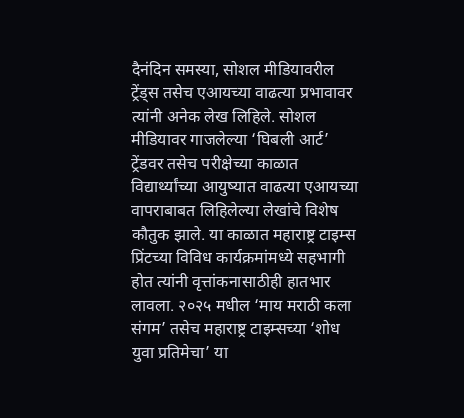दैनंदिन समस्या, सोशल मीडियावरील ट्रेंड्स तसेच एआयच्या वाढत्या प्रभावावर त्यांनी अनेक लेख लिहिले. सोशल मीडियावर गाजलेल्या ‘घिबली आर्ट’ ट्रेंडवर तसेच परीक्षेच्या काळात विद्यार्थ्यांच्या आयुष्यात वाढत्या एआयच्या वापराबाबत लिहिलेल्या लेखांचे विशेष कौतुक झाले. या काळात महाराष्ट्र टाइम्स प्रिंटच्या विविध कार्यक्रमांमध्ये सहभागी होत त्यांनी वृत्तांकनासाठीही हातभार लावला. २०२५ मधील ‘माय मराठी कला संगम’ तसेच महाराष्ट्र टाइम्सच्या ‘शोध युवा प्रतिमेचा’ या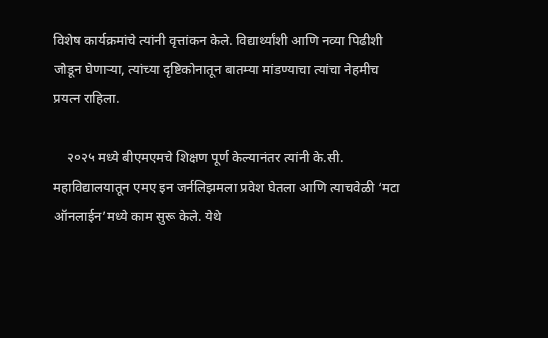विशेष कार्यक्रमांचे त्यांनी वृत्तांकन केले. विद्यार्थ्यांशी आणि नव्या पिढीशी जोडून घेणाऱ्या, त्यांच्या दृष्टिकोनातून बातम्या मांडण्याचा त्यांचा नेहमीच प्रयत्न राहिला.

    २०२५ मध्ये बीएमएमचे शिक्षण पूर्ण केल्यानंतर त्यांनी के.सी. महाविद्यालयातून एमए इन जर्नलिझमला प्रवेश घेतला आणि त्याचवेळी ‘मटा ऑनलाईन’मध्ये काम सुरू केले. येथे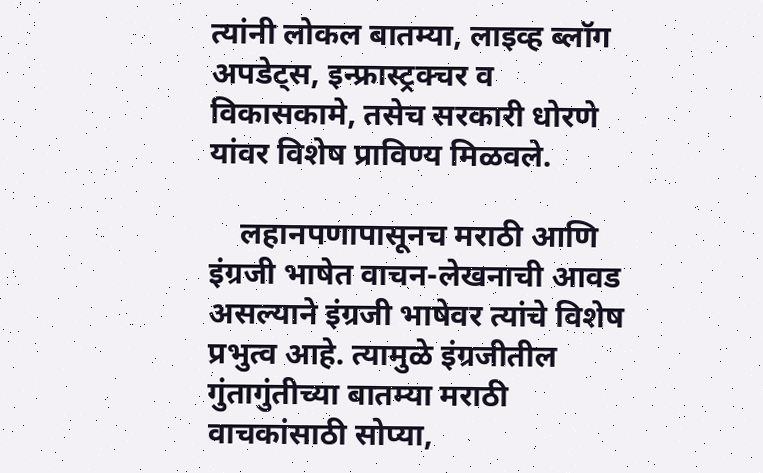त्यांनी लोकल बातम्या, लाइव्ह ब्लॉग अपडेट्स, इन्फ्रास्ट्रक्चर व विकासकामे, तसेच सरकारी धोरणे यांवर विशेष प्राविण्य मिळवले.

    लहानपणापासूनच मराठी आणि इंग्रजी भाषेत वाचन-लेखनाची आवड असल्याने इंग्रजी भाषेवर त्यांचे विशेष प्रभुत्व आहे. त्यामुळे इंग्रजीतील गुंतागुंतीच्या बातम्या मराठी वाचकांसाठी सोप्या,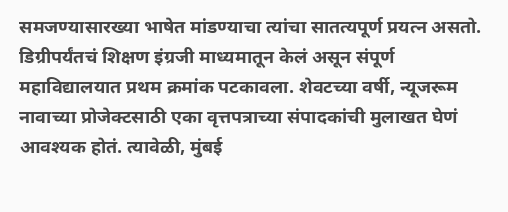समजण्यासारख्या भाषेत मांडण्याचा त्यांचा सातत्यपूर्ण प्रयत्न असतो. डिग्रीपर्यंतचं शिक्षण इंग्रजी माध्यमातून केलं असून संपूर्ण महाविद्यालयात प्रथम क्रमांक पटकावला. शेवटच्या वर्षी, न्यूजरूम नावाच्या प्रोजेक्टसाठी एका वृत्तपत्राच्या संपादकांची मुलाखत घेणं आवश्यक होतं. त्यावेळी, मुंबई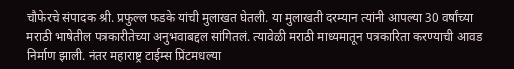चौफेरचे संपादक श्री. प्रफुल्ल फडके यांची मुलाखत घेतली. या मुलाखती दरम्यान त्यांनी आपल्या 30 वर्षांच्या मराठी भाषेतील पत्रकारीतेच्या अनुभवाबद्दल सांगितलं. त्यावेळी मराठी माध्यमातून पत्रकारिता करण्याची आवड निर्माण झाली. नंतर महाराष्ट्र टाईम्स प्रिंटमधल्या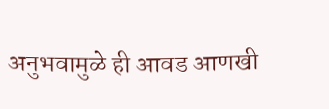अनुभवामुळे ही आवड आणखी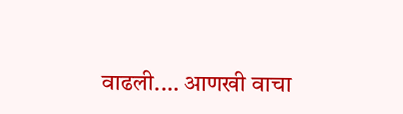वाढली.… आणखी वाचा